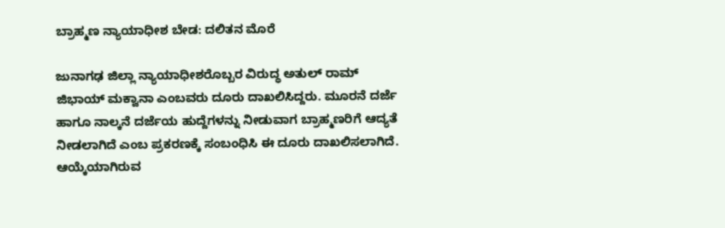ಬ್ರಾಹ್ಮಣ ನ್ಯಾಯಾಧೀಶ ಬೇಡ: ದಲಿತನ ಮೊರೆ

ಜುನಾಗಢ ಜಿಲ್ಲಾ ನ್ಯಾಯಾಧೀಶರೊಬ್ಬರ ವಿರುದ್ಧ ಅತುಲ್ ರಾಮ್ ಜಿಭಾಯ್ ಮಕ್ವಾನಾ ಎಂಬವರು ದೂರು ದಾಖಲಿಸಿದ್ದರು. ಮೂರನೆ ದರ್ಜೆ ಹಾಗೂ ನಾಲ್ಕನೆ ದರ್ಜೆಯ ಹುದ್ದೆಗಳನ್ನು ನೀಡುವಾಗ ಬ್ರಾಹ್ಮಣರಿಗೆ ಆದ್ಯತೆ ನೀಡಲಾಗಿದೆ ಎಂಬ ಪ್ರಕರಣಕ್ಕೆ ಸಂಬಂಧಿಸಿ ಈ ದೂರು ದಾಖಲಿಸಲಾಗಿದೆ. ಆಯ್ಕೆಯಾಗಿರುವ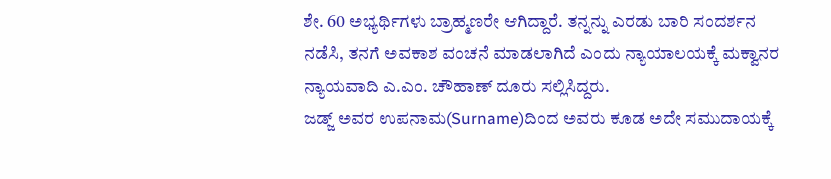ಶೇ. 60 ಅಭ್ಯರ್ಥಿಗಳು ಬ್ರಾಹ್ಮಣರೇ ಆಗಿದ್ದಾರೆ. ತನ್ನನ್ನು ಎರಡು ಬಾರಿ ಸಂದರ್ಶನ ನಡೆಸಿ, ತನಗೆ ಅವಕಾಶ ವಂಚನೆ ಮಾಡಲಾಗಿದೆ ಎಂದು ನ್ಯಾಯಾಲಯಕ್ಕೆ ಮಕ್ವಾನರ ನ್ಯಾಯವಾದಿ ಎ.ಎಂ. ಚೌಹಾಣ್ ದೂರು ಸಲ್ಲಿಸಿದ್ದರು.
ಜಡ್ಜ್ ಅವರ ಉಪನಾಮ(Surname)ದಿಂದ ಅವರು ಕೂಡ ಅದೇ ಸಮುದಾಯಕ್ಕೆ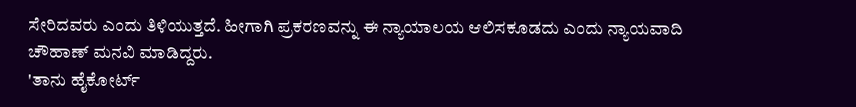ಸೇರಿದವರು ಎಂದು ತಿಳಿಯುತ್ತದೆ. ಹೀಗಾಗಿ ಪ್ರಕರಣವನ್ನು ಈ ನ್ಯಾಯಾಲಯ ಆಲಿಸಕೂಡದು ಎಂದು ನ್ಯಾಯವಾದಿ ಚೌಹಾಣ್ ಮನವಿ ಮಾಡಿದ್ದರು.
'ತಾನು ಹೈಕೋರ್ಟ್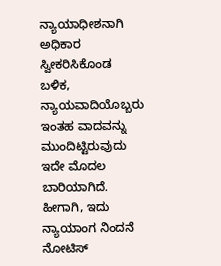ನ್ಯಾಯಾಧೀಶನಾಗಿ ಅಧಿಕಾರ ಸ್ವೀಕರಿಸಿಕೊಂಡ ಬಳಿಕ, ನ್ಯಾಯವಾದಿಯೊಬ್ಬರು ಇಂತಹ ವಾದವನ್ನು ಮುಂದಿಟ್ಟಿರುವುದು ಇದೇ ಮೊದಲ ಬಾರಿಯಾಗಿದೆ. ಹೀಗಾಗಿ, ಇದು ನ್ಯಾಯಾಂಗ ನಿಂದನೆ ನೋಟಿಸ್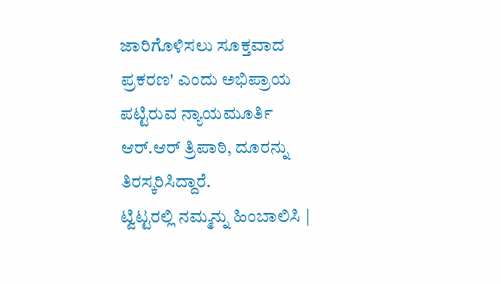ಜಾರಿಗೊಳಿಸಲು ಸೂಕ್ತವಾದ ಪ್ರಕರಣ' ಎಂದು ಅಭಿಪ್ರಾಯ ಪಟ್ಟಿರುವ ನ್ಯಾಯಮೂರ್ತಿ ಆರ್.ಆರ್ ತ್ರಿಪಾಠಿ, ದೂರನ್ನು ತಿರಸ್ಕರಿಸಿದ್ದಾರೆ.
ಟ್ವಿಟ್ಟರಲ್ಲಿ ನಮ್ಮನ್ನು ಹಿಂಬಾಲಿಸಿ |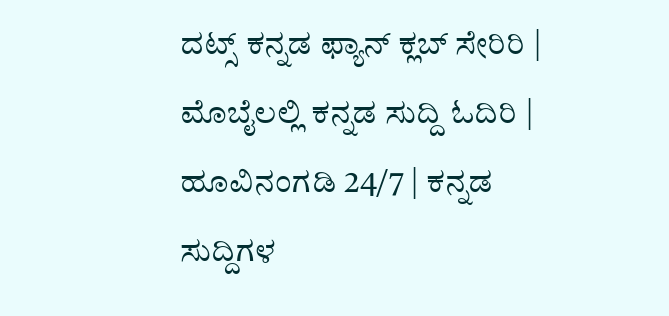ದಟ್ಸ್ ಕನ್ನಡ ಫ್ಯಾನ್ ಕ್ಲಬ್ ಸೇರಿರಿ | ಮೊಬೈಲಲ್ಲಿ ಕನ್ನಡ ಸುದ್ದಿ ಓದಿರಿ | ಹೂವಿನಂಗಡಿ 24/7 | ಕನ್ನಡ ಸುದ್ದಿಗಳ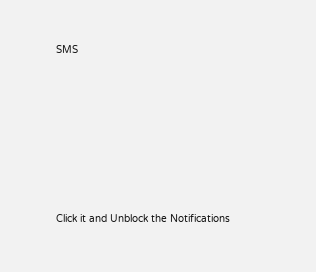SMS












Click it and Unblock the Notifications